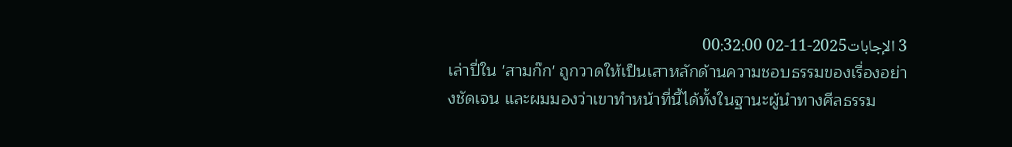3 الإجابات2025-11-02 00:32:00
เล่าปี่ใน 'สามก๊ก' ถูกวาดให้เป็นเสาหลักด้านความชอบธรรมของเรื่องอย่างชัดเจน และผมมองว่าเขาทำหน้าที่นี้ได้ทั้งในฐานะผู้นำทางศีลธรรม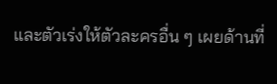และตัวเร่งให้ตัวละครอื่น ๆ เผยด้านที่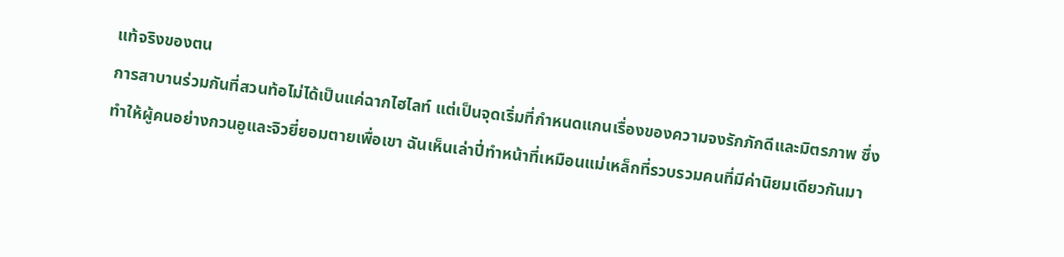แท้จริงของตน
การสาบานร่วมกันที่สวนท้อไม่ได้เป็นแค่ฉากไฮไลท์ แต่เป็นจุดเริ่มที่กำหนดแกนเรื่องของความจงรักภักดีและมิตรภาพ ซึ่งทำให้ผู้คนอย่างกวนอูและจิวยี่ยอมตายเพื่อเขา ฉันเห็นเล่าปี่ทำหน้าที่เหมือนแม่เหล็กที่รวบรวมคนที่มีค่านิยมเดียวกันมา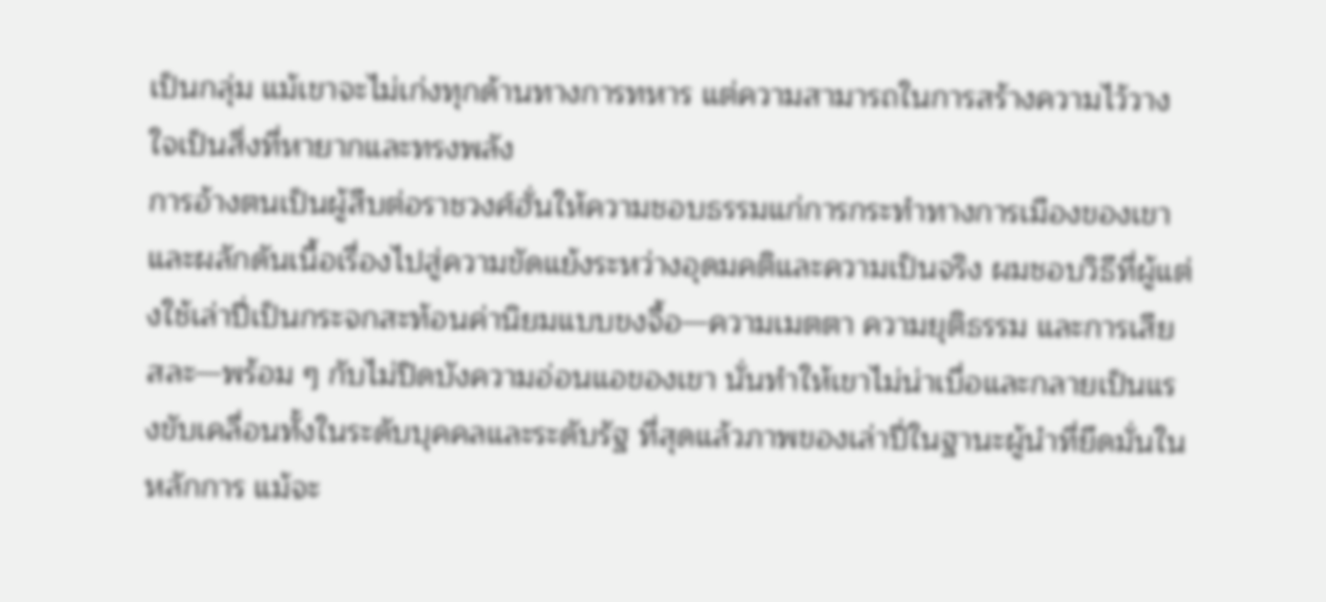เป็นกลุ่ม แม้เขาจะไม่เก่งทุกด้านทางการทหาร แต่ความสามารถในการสร้างความไว้วางใจเป็นสิ่งที่หายากและทรงพลัง
การอ้างตนเป็นผู้สืบต่อราชวงศ์ฮั่นให้ความชอบธรรมแก่การกระทำทางการเมืองของเขา และผลักดันเนื้อเรื่องไปสู่ความขัดแย้งระหว่างอุดมคติและความเป็นจริง ผมชอบวิธีที่ผู้แต่งใช้เล่าปี่เป็นกระจกสะท้อนค่านิยมแบบขงจื้อ—ความเมตตา ความยุติธรรม และการเสียสละ—พร้อม ๆ กับไม่ปิดบังความอ่อนแอของเขา นั่นทำให้เขาไม่น่าเบื่อและกลายเป็นแรงขับเคลื่อนทั้งในระดับบุคคลและระดับรัฐ ที่สุดแล้วภาพของเล่าปี่ในฐานะผู้นำที่ยึดมั่นในหลักการ แม้จะ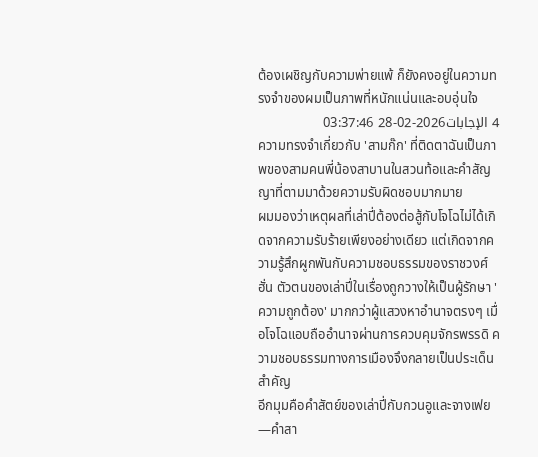ต้องเผชิญกับความพ่ายแพ้ ก็ยังคงอยู่ในความทรงจำของผมเป็นภาพที่หนักแน่นและอบอุ่นใจ
4 الإجابات2026-02-28 03:37:46
ความทรงจำเกี่ยวกับ 'สามก๊ก' ที่ติดตาฉันเป็นภาพของสามคนพี่น้องสาบานในสวนท้อและคำสัญญาที่ตามมาด้วยความรับผิดชอบมากมาย
ผมมองว่าเหตุผลที่เล่าปี่ต้องต่อสู้กับโจโฉไม่ได้เกิดจากความรับร้ายเพียงอย่างเดียว แต่เกิดจากความรู้สึกผูกพันกับความชอบธรรมของราชวงศ์ฮั่น ตัวตนของเล่าปี่ในเรื่องถูกวางให้เป็นผู้รักษา 'ความถูกต้อง' มากกว่าผู้แสวงหาอำนาจตรงๆ เมื่อโจโฉแอบถืออำนาจผ่านการควบคุมจักรพรรดิ ความชอบธรรมทางการเมืองจึงกลายเป็นประเด็นสำคัญ
อีกมุมคือคำสัตย์ของเล่าปี่กับกวนอูและจางเฟย—คำสา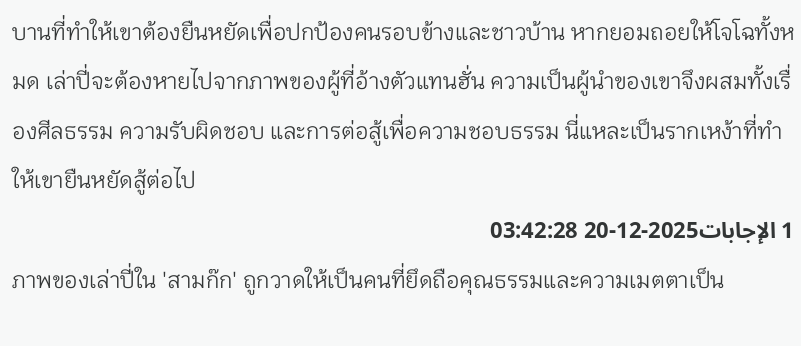บานที่ทำให้เขาต้องยืนหยัดเพื่อปกป้องคนรอบข้างและชาวบ้าน หากยอมถอยให้โจโฉทั้งหมด เล่าปี่จะต้องหายไปจากภาพของผู้ที่อ้างตัวแทนฮั่น ความเป็นผู้นำของเขาจึงผสมทั้งเรื่องศีลธรรม ความรับผิดชอบ และการต่อสู้เพื่อความชอบธรรม นี่แหละเป็นรากเหง้าที่ทำให้เขายืนหยัดสู้ต่อไป
1 الإجابات2025-12-20 03:42:28
ภาพของเล่าปี่ใน 'สามก๊ก' ถูกวาดให้เป็นคนที่ยึดถือคุณธรรมและความเมตตาเป็น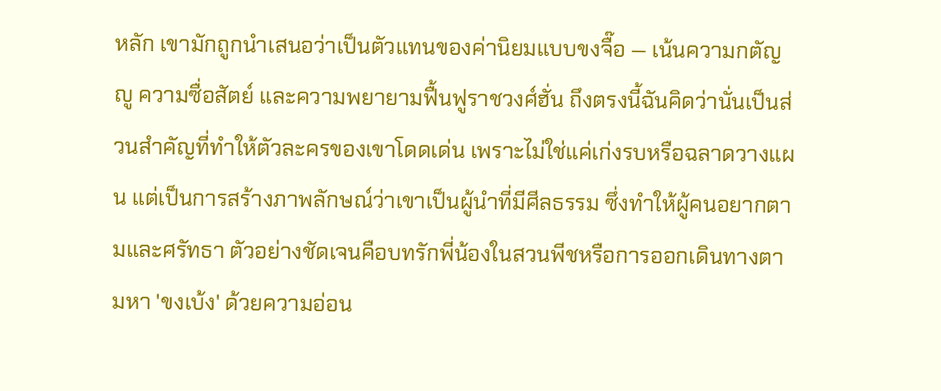หลัก เขามักถูกนำเสนอว่าเป็นตัวแทนของค่านิยมแบบขงจื๊อ — เน้นความกตัญญู ความซื่อสัตย์ และความพยายามฟื้นฟูราชวงศ์ฮั่น ถึงตรงนี้ฉันคิดว่านั่นเป็นส่วนสำคัญที่ทำให้ตัวละครของเขาโดดเด่น เพราะไม่ใช่แค่เก่งรบหรือฉลาดวางแผน แต่เป็นการสร้างภาพลักษณ์ว่าเขาเป็นผู้นำที่มีศีลธรรม ซึ่งทำให้ผู้คนอยากตามและศรัทธา ตัวอย่างชัดเจนคือบทรักพี่น้องในสวนพีชหรือการออกเดินทางตามหา 'ขงเบ้ง' ด้วยความอ่อน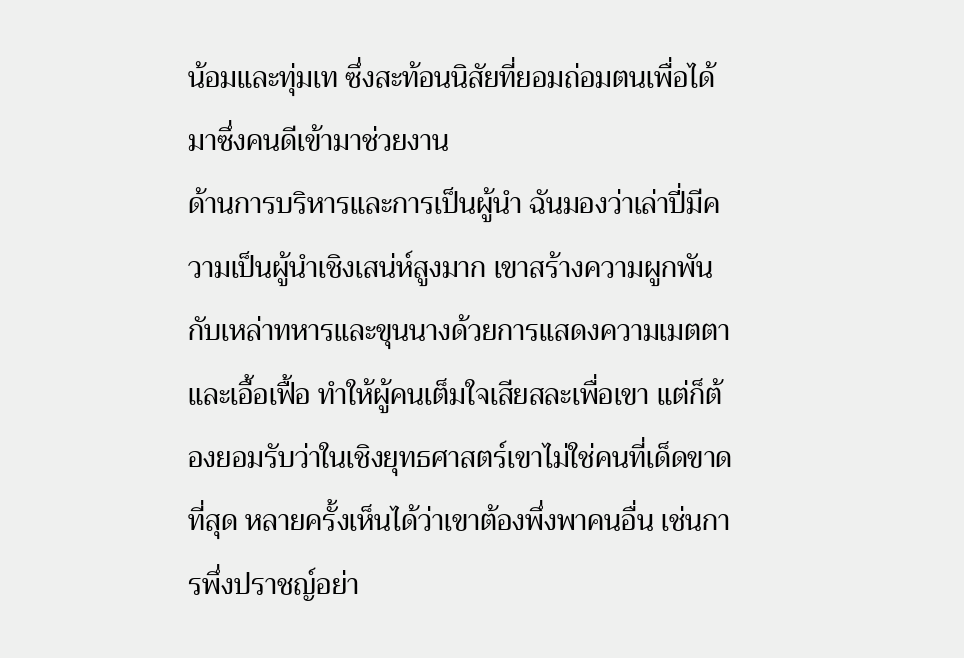น้อมและทุ่มเท ซึ่งสะท้อนนิสัยที่ยอมถ่อมตนเพื่อได้มาซึ่งคนดีเข้ามาช่วยงาน
ด้านการบริหารและการเป็นผู้นำ ฉันมองว่าเล่าปี่มีความเป็นผู้นำเชิงเสน่ห์สูงมาก เขาสร้างความผูกพันกับเหล่าทหารและขุนนางด้วยการแสดงความเมตตาและเอื้อเฟื้อ ทำให้ผู้คนเต็มใจเสียสละเพื่อเขา แต่ก็ต้องยอมรับว่าในเชิงยุทธศาสตร์เขาไม่ใช่คนที่เด็ดขาดที่สุด หลายครั้งเห็นได้ว่าเขาต้องพึ่งพาคนอื่น เช่นการพึ่งปราชญ์อย่า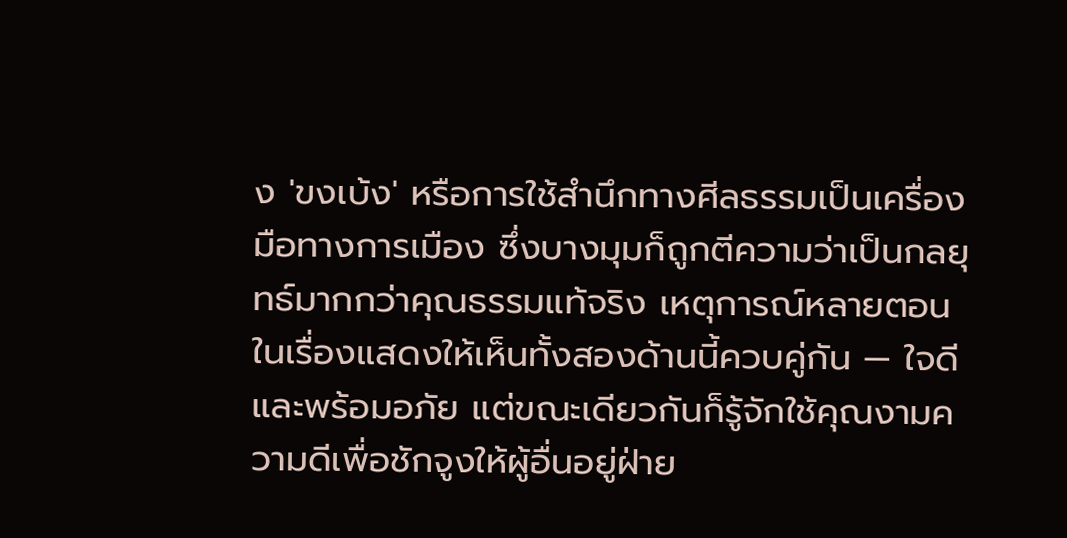ง 'ขงเบ้ง' หรือการใช้สำนึกทางศีลธรรมเป็นเครื่องมือทางการเมือง ซึ่งบางมุมก็ถูกตีความว่าเป็นกลยุทธ์มากกว่าคุณธรรมแท้จริง เหตุการณ์หลายตอนในเรื่องแสดงให้เห็นทั้งสองด้านนี้ควบคู่กัน — ใจดีและพร้อมอภัย แต่ขณะเดียวกันก็รู้จักใช้คุณงามความดีเพื่อชักจูงให้ผู้อื่นอยู่ฝ่าย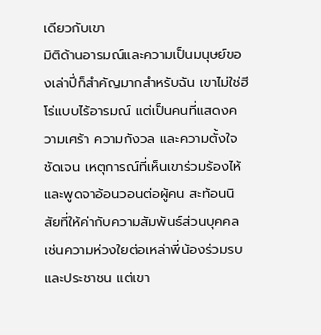เดียวกับเขา
มิติด้านอารมณ์และความเป็นมนุษย์ของเล่าปี่ก็สำคัญมากสำหรับฉัน เขาไม่ใช่ฮีโร่แบบไร้อารมณ์ แต่เป็นคนที่แสดงความเศร้า ความกังวล และความตั้งใจชัดเจน เหตุการณ์ที่เห็นเขาร่วมร้องไห้และพูดจาอ้อนวอนต่อผู้คน สะท้อนนิสัยที่ให้ค่ากับความสัมพันธ์ส่วนบุคคล เช่นความห่วงใยต่อเหล่าพี่น้องร่วมรบและประชาชน แต่เขา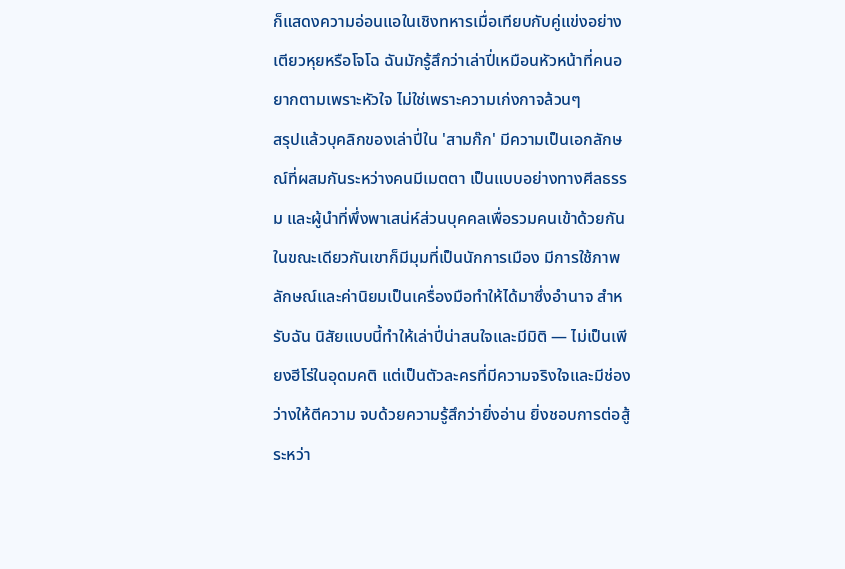ก็แสดงความอ่อนแอในเชิงทหารเมื่อเทียบกับคู่แข่งอย่างเตียวหุยหรือโจโฉ ฉันมักรู้สึกว่าเล่าปี่เหมือนหัวหน้าที่คนอยากตามเพราะหัวใจ ไม่ใช่เพราะความเก่งกาจล้วนๆ
สรุปแล้วบุคลิกของเล่าปี่ใน 'สามก๊ก' มีความเป็นเอกลักษณ์ที่ผสมกันระหว่างคนมีเมตตา เป็นแบบอย่างทางศีลธรรม และผู้นำที่พึ่งพาเสน่ห์ส่วนบุคคลเพื่อรวมคนเข้าด้วยกัน ในขณะเดียวกันเขาก็มีมุมที่เป็นนักการเมือง มีการใช้ภาพลักษณ์และค่านิยมเป็นเครื่องมือทำให้ได้มาซึ่งอำนาจ สำหรับฉัน นิสัยแบบนี้ทำให้เล่าปี่น่าสนใจและมีมิติ — ไม่เป็นเพียงฮีโร่ในอุดมคติ แต่เป็นตัวละครที่มีความจริงใจและมีช่องว่างให้ตีความ จบด้วยความรู้สึกว่ายิ่งอ่าน ยิ่งชอบการต่อสู้ระหว่า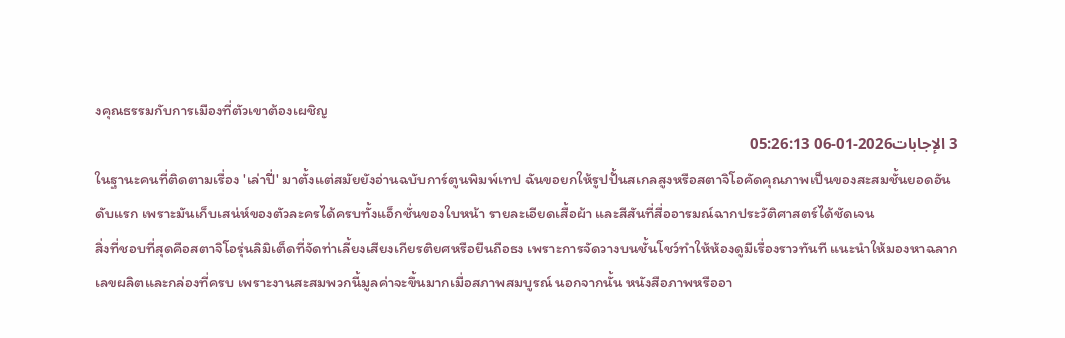งคุณธรรมกับการเมืองที่ตัวเขาต้องเผชิญ
3 الإجابات2026-01-06 05:26:13
ในฐานะคนที่ติดตามเรื่อง 'เล่าปี่' มาตั้งแต่สมัยยังอ่านฉบับการ์ตูนพิมพ์เทป ฉันขอยกให้รูปปั้นสเกลสูงหรือสตาจิโอคัดคุณภาพเป็นของสะสมชั้นยอดอันดับแรก เพราะมันเก็บเสน่ห์ของตัวละครได้ครบทั้งแอ็กชั่นของใบหน้า รายละเอียดเสื้อผ้า และสีสันที่สื่ออารมณ์ฉากประวัติศาสตร์ได้ชัดเจน
สิ่งที่ชอบที่สุดคือสตาจิโอรุ่นลิมิเต็ดที่จัดท่าเลี้ยงเสียงเกียรติยศหรือยืนถือธง เพราะการจัดวางบนชั้นโชว์ทำให้ห้องดูมีเรื่องราวทันที แนะนำให้มองหาฉลากเลขผลิตและกล่องที่ครบ เพราะงานสะสมพวกนี้มูลค่าจะขึ้นมากเมื่อสภาพสมบูรณ์ นอกจากนั้น หนังสือภาพหรืออา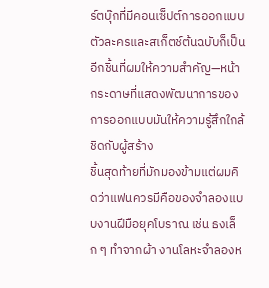ร์ตบุ๊กที่มีคอนเซ็ปต์การออกแบบตัวละครและสเก็ตช์ต้นฉบับก็เป็นอีกชิ้นที่ผมให้ความสำคัญ—หน้ากระดาษที่แสดงพัฒนาการของการออกแบบมันให้ความรู้สึกใกล้ชิดกับผู้สร้าง
ชิ้นสุดท้ายที่มักมองข้ามแต่ผมคิดว่าแฟนควรมีคือของจำลองแบบงานฝีมือยุคโบราณ เช่น ธงเล็ก ๆ ทำจากผ้า งานโลหะจำลองห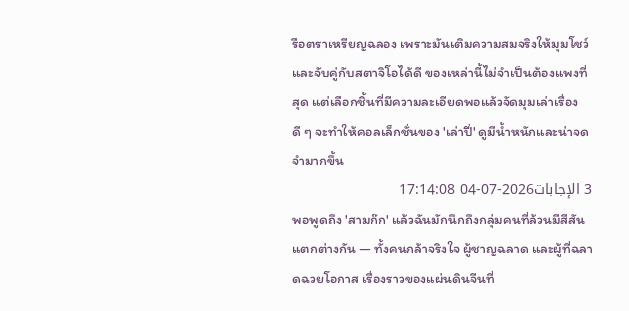รือตราเหรียญฉลอง เพราะมันเติมความสมจริงให้มุมโชว์และจับคู่กับสตาจิโอได้ดี ของเหล่านี้ไม่จำเป็นต้องแพงที่สุด แต่เลือกชิ้นที่มีความละเอียดพอแล้วจัดมุมเล่าเรื่องดี ๆ จะทำให้คอลเล็กชั่นของ 'เล่าปี่' ดูมีน้ำหนักและน่าจดจำมากขึ้น
3 الإجابات2026-07-04 17:14:08
พอพูดถึง 'สามก๊ก' แล้วฉันมักนึกถึงกลุ่มคนที่ล้วนมีสีสันแตกต่างกัน — ทั้งคนกล้าจริงใจ ผู้ชาญฉลาด และผู้ที่ฉลาดฉวยโอกาส เรื่องราวของแผ่นดินจีนที่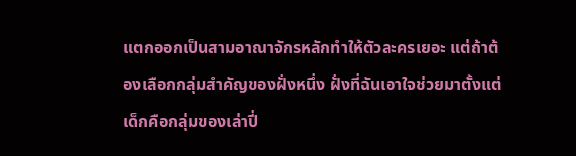แตกออกเป็นสามอาณาจักรหลักทำให้ตัวละครเยอะ แต่ถ้าต้องเลือกกลุ่มสำคัญของฝั่งหนึ่ง ฝั่งที่ฉันเอาใจช่วยมาตั้งแต่เด็กคือกลุ่มของเล่าปี่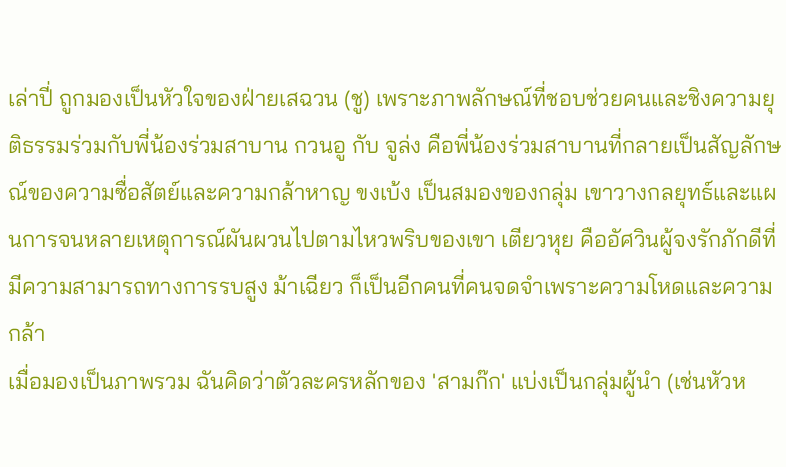เล่าปี่ ถูกมองเป็นหัวใจของฝ่ายเสฉวน (ชู) เพราะภาพลักษณ์ที่ชอบช่วยคนและชิงความยุติธรรมร่วมกับพี่น้องร่วมสาบาน กวนอู กับ จูล่ง คือพี่น้องร่วมสาบานที่กลายเป็นสัญลักษณ์ของความซื่อสัตย์และความกล้าหาญ ขงเบ้ง เป็นสมองของกลุ่ม เขาวางกลยุทธ์และแผนการจนหลายเหตุการณ์ผันผวนไปตามไหวพริบของเขา เตียวหุย คืออัศวินผู้จงรักภักดีที่มีความสามารถทางการรบสูง ม้าเฉียว ก็เป็นอีกคนที่คนจดจำเพราะความโหดและความกล้า
เมื่อมองเป็นภาพรวม ฉันคิดว่าตัวละครหลักของ 'สามก๊ก' แบ่งเป็นกลุ่มผู้นำ (เช่นหัวห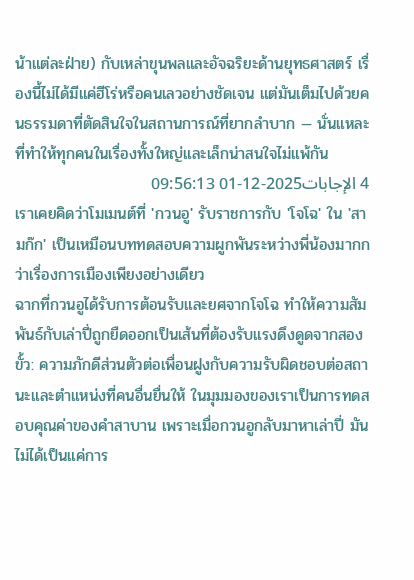น้าแต่ละฝ่าย) กับเหล่าขุนพลและอัจฉริยะด้านยุทธศาสตร์ เรื่องนี้ไม่ได้มีแค่ฮีโร่หรือคนเลวอย่างชัดเจน แต่มันเต็มไปด้วยคนธรรมดาที่ตัดสินใจในสถานการณ์ที่ยากลำบาก — นั่นแหละที่ทำให้ทุกคนในเรื่องทั้งใหญ่และเล็กน่าสนใจไม่แพ้กัน
4 الإجابات2025-12-01 09:56:13
เราเคยคิดว่าโมเมนต์ที่ 'กวนอู' รับราชการกับ 'โจโฉ' ใน 'สามก๊ก' เป็นเหมือนบททดสอบความผูกพันระหว่างพี่น้องมากกว่าเรื่องการเมืองเพียงอย่างเดียว
ฉากที่กวนอูได้รับการต้อนรับและยศจากโจโฉ ทำให้ความสัมพันธ์กับเล่าปี่ถูกยืดออกเป็นเส้นที่ต้องรับแรงดึงดูดจากสองขั้ว: ความภักดีส่วนตัวต่อเพื่อนฝูงกับความรับผิดชอบต่อสถานะและตำแหน่งที่คนอื่นยื่นให้ ในมุมมองของเราเป็นการทดสอบคุณค่าของคำสาบาน เพราะเมื่อกวนอูกลับมาหาเล่าปี่ มันไม่ได้เป็นแค่การ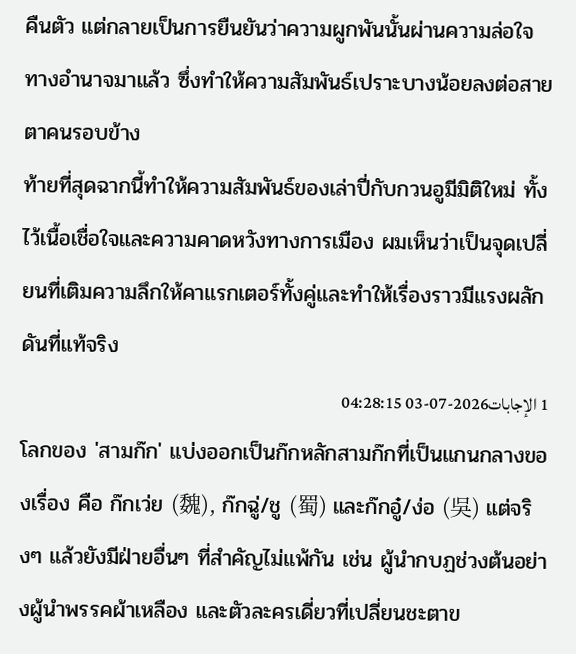คืนตัว แต่กลายเป็นการยืนยันว่าความผูกพันนั้นผ่านความล่อใจทางอำนาจมาแล้ว ซึ่งทำให้ความสัมพันธ์เปราะบางน้อยลงต่อสายตาคนรอบข้าง
ท้ายที่สุดฉากนี้ทำให้ความสัมพันธ์ของเล่าปี่กับกวนอูมีมิติใหม่ ทั้งไว้เนื้อเชื่อใจและความคาดหวังทางการเมือง ผมเห็นว่าเป็นจุดเปลี่ยนที่เติมความลึกให้คาแรกเตอร์ทั้งคู่และทำให้เรื่องราวมีแรงผลักดันที่แท้จริง
1 الإجابات2026-07-03 04:28:15
โลกของ 'สามก๊ก' แบ่งออกเป็นก๊กหลักสามก๊กที่เป็นแกนกลางของเรื่อง คือ ก๊กเว่ย (魏), ก๊กฉู่/ชู (蜀) และก๊กอู๋/ง่อ (吳) แต่จริงๆ แล้วยังมีฝ่ายอื่นๆ ที่สำคัญไม่แพ้กัน เช่น ผู้นำกบฏช่วงต้นอย่างผู้นำพรรคผ้าเหลือง และตัวละครเดี่ยวที่เปลี่ยนชะตาข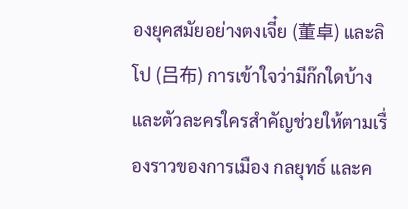องยุคสมัยอย่างตงเจี๋ย (董卓) และลิโป (吕布) การเข้าใจว่ามีก๊กใดบ้างและตัวละครใครสำคัญช่วยให้ตามเรื่องราวของการเมือง กลยุทธ์ และค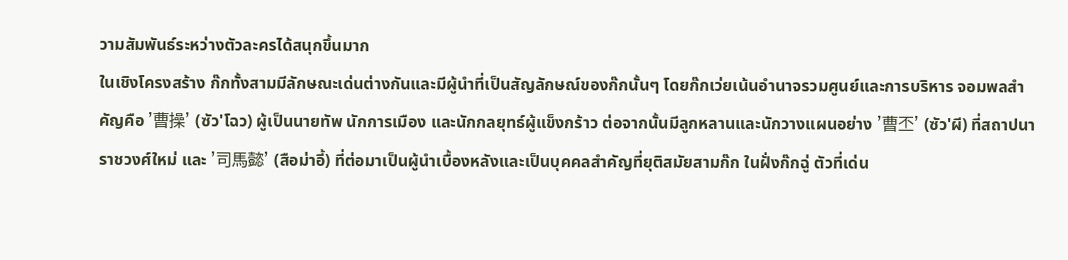วามสัมพันธ์ระหว่างตัวละครได้สนุกขึ้นมาก
ในเชิงโครงสร้าง ก๊กทั้งสามมีลักษณะเด่นต่างกันและมีผู้นำที่เป็นสัญลักษณ์ของก๊กนั้นๆ โดยก๊กเว่ยเน้นอำนาจรวมศูนย์และการบริหาร จอมพลสำคัญคือ '曹操' (ซัว'โฉว) ผู้เป็นนายทัพ นักการเมือง และนักกลยุทธ์ผู้แข็งกร้าว ต่อจากนั้นมีลูกหลานและนักวางแผนอย่าง '曹丕' (ซัว'ผี) ที่สถาปนาราชวงศ์ใหม่ และ '司馬懿' (สือม่าอี้) ที่ต่อมาเป็นผู้นำเบื้องหลังและเป็นบุคคลสำคัญที่ยุติสมัยสามก๊ก ในฝั่งก๊กฉู่ ตัวที่เด่น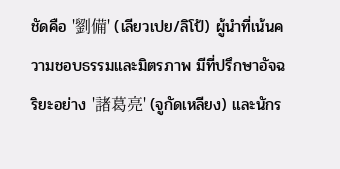ชัดคือ '劉備' (เลียวเปย/ลิโป้) ผู้นำที่เน้นความชอบธรรมและมิตรภาพ มีที่ปรึกษาอัจฉริยะอย่าง '諸葛亮' (จูกัดเหลียง) และนักร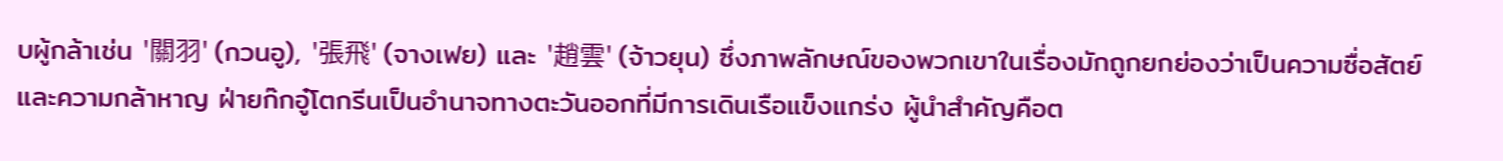บผู้กล้าเช่น '關羽' (กวนอู), '張飛' (จางเฟย) และ '趙雲' (จ้าวยุน) ซึ่งภาพลักษณ์ของพวกเขาในเรื่องมักถูกยกย่องว่าเป็นความซื่อสัตย์และความกล้าหาญ ฝ่ายก๊กอู๋โตกรีนเป็นอำนาจทางตะวันออกที่มีการเดินเรือแข็งแกร่ง ผู้นำสำคัญคือต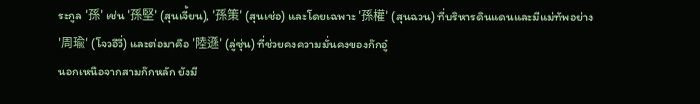ระกูล '孫' เช่น '孫堅' (สุนเจี้ยน), '孫策' (สุนเช่อ) และโดยเฉพาะ '孫權' (สุนฉวน) ที่บริหารดินแดนและมีแม่ทัพอย่าง '周瑜' (โจวอีวี่) และต่อมาคือ '陸遜' (ลู่ซุ่น) ที่ช่วยคงความมั่นคงของก๊กอู๋
นอกเหนือจากสามก๊กหลัก ยังมี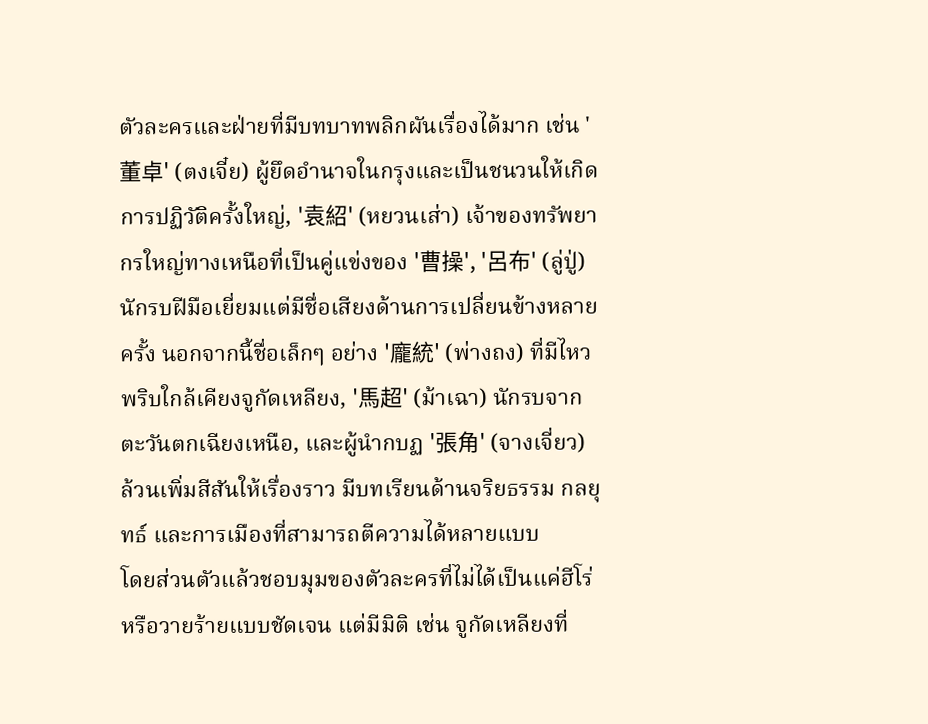ตัวละครและฝ่ายที่มีบทบาทพลิกผันเรื่องได้มาก เช่น '董卓' (ตงเจี๋ย) ผู้ยึดอำนาจในกรุงและเป็นชนวนให้เกิดการปฏิวัติครั้งใหญ่, '袁紹' (หยวนเส่า) เจ้าของทรัพยากรใหญ่ทางเหนือที่เป็นคู่แข่งของ '曹操', '呂布' (ลู่ปู่) นักรบฝีมือเยี่ยมแต่มีชื่อเสียงด้านการเปลี่ยนข้างหลายครั้ง นอกจากนี้ชื่อเล็กๆ อย่าง '龐統' (พ่างถง) ที่มีไหวพริบใกล้เคียงจูกัดเหลียง, '馬超' (ม้าเฉา) นักรบจากตะวันตกเฉียงเหนือ, และผู้นำกบฏ '張角' (จางเจี่ยว) ล้วนเพิ่มสีสันให้เรื่องราว มีบทเรียนด้านจริยธรรม กลยุทธ์ และการเมืองที่สามารถตีความได้หลายแบบ
โดยส่วนตัวแล้วชอบมุมของตัวละครที่ไม่ได้เป็นแค่ฮีโร่หรือวายร้ายแบบชัดเจน แต่มีมิติ เช่น จูกัดเหลียงที่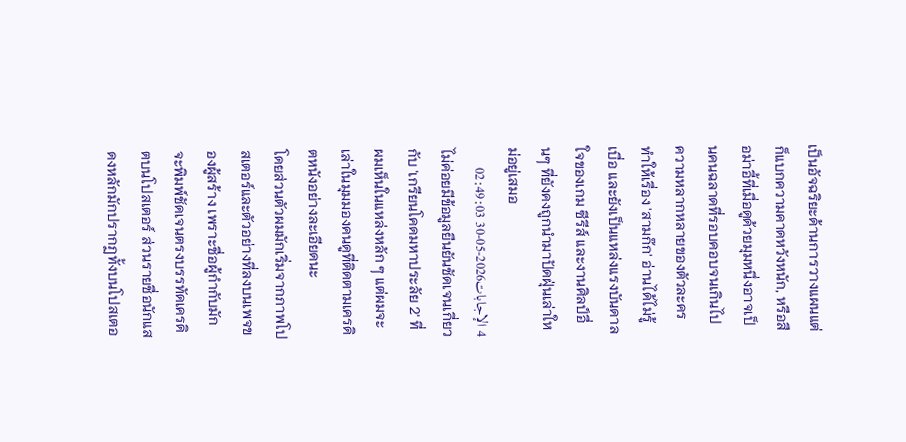เป็นอัจฉริยะด้านการวางแผนแต่ก็แบกความคาดหวังหนัก, หรือสือม่าอี้ที่เมื่อดูด้วยมุมหนึ่งอาจเป็นคนฉลาดที่รอบคอบจนเกินไป ความหลากหลายของตัวละครทำให้เรื่อง 'สามก๊ก' อ่านได้ไม่รู้เบื่อ และยังเป็นแหล่งแรงบันดาลใจของเกม ซีรีส์ และงานศิลป์อื่นๆ ที่ยังคงถูกนำมาปัดฝุ่นเล่าใหม่อยู่เสมอ
4 الإجابات2026-05-30 02:49:03
ไม่ค่อยมีข้อมูลยืนยันชัดเจนเกี่ยวกับ 'เกรียนโคดมหาประลัย 2' ที่ผมเห็นในแหล่งหลัก ๆ แต่ผมจะเล่าในมุมมองคนดูที่ติดตามเครดิตหนังอย่างละเอียดนะ
โดยส่วนตัวผมมักเริ่มจากภาพโปสเตอร์และตัวอย่างที่ลงบนเพจของผู้สร้าง เพราะชื่อผู้กำกับมักจะพิมพ์ชัดเจนตรงบรรทัดเครดิตบนโปสเตอร์ ส่วนรายชื่อนักแสดงหลักมักปรากฏทั้งบนโปสเตอ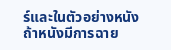ร์และในตัวอย่างหนัง ถ้าหนังมีการฉาย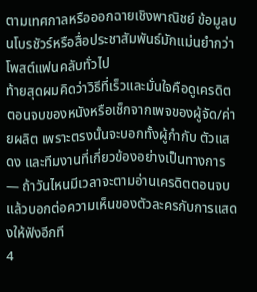ตามเทศกาลหรือออกฉายเชิงพาณิชย์ ข้อมูลบนโบรชัวร์หรือสื่อประชาสัมพันธ์มักแม่นยำกว่าโพสต์แฟนคลับทั่วไป
ท้ายสุดผมคิดว่าวิธีที่เร็วและมั่นใจคือดูเครดิตตอนจบของหนังหรือเช็กจากเพจของผู้จัด/ค่ายผลิต เพราะตรงนั้นจะบอกทั้งผู้กำกับ ตัวแสดง และทีมงานที่เกี่ยวข้องอย่างเป็นทางการ — ถ้าวันไหนมีเวลาจะตามอ่านเครดิตตอนจบแล้วบอกต่อความเห็นของตัวละครกับการแสดงให้ฟังอีกที
4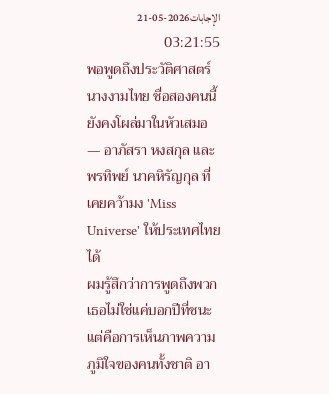الإجابات2026-05-21 03:21:55
พอพูดถึงประวัติศาสตร์นางงามไทย ชื่อสองคนนี้ยังคงโผล่มาในหัวเสมอ — อาภัสรา หงสกุล และ พรทิพย์ นาคหิรัญกุล ที่เคยคว้ามง 'Miss Universe' ให้ประเทศไทยได้
ผมรู้สึกว่าการพูดถึงพวกเธอไม่ใช่แค่บอกปีที่ชนะ แต่คือการเห็นภาพความภูมิใจของคนทั้งชาติ อา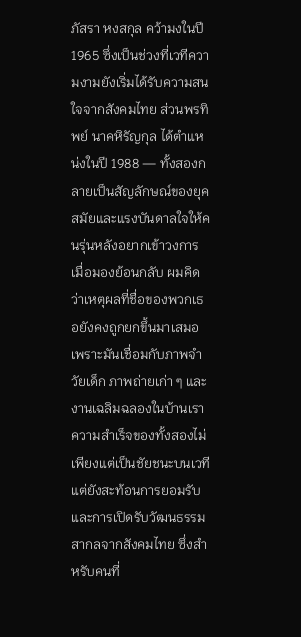ภัสรา หงสกุล คว้ามงในปี 1965 ซึ่งเป็นช่วงที่เวทีความงามยังเริ่มได้รับความสนใจจากสังคมไทย ส่วนพรทิพย์ นาคหิรัญกุล ได้ตำแหน่งในปี 1988 — ทั้งสองกลายเป็นสัญลักษณ์ของยุคสมัยและแรงบันดาลใจให้คนรุ่นหลังอยากเข้าวงการ
เมื่อมองย้อนกลับ ผมคิดว่าเหตุผลที่ชื่อของพวกเธอยังคงถูกยกขึ้นมาเสมอเพราะมันเชื่อมกับภาพจำวัยเด็ก ภาพถ่ายเก่า ๆ และงานเฉลิมฉลองในบ้านเรา ความสำเร็จของทั้งสองไม่เพียงแต่เป็นชัยชนะบนเวที แต่ยังสะท้อนการยอมรับและการเปิดรับวัฒนธรรมสากลจากสังคมไทย ซึ่งสำหรับคนที่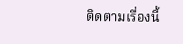ติดตามเรื่องนี้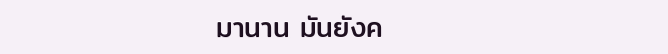มานาน มันยังค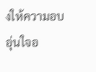งให้ความอบอุ่นใจอ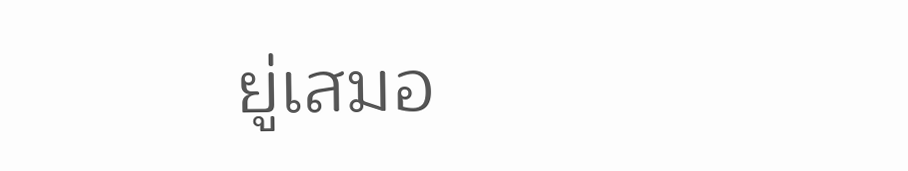ยู่เสมอ